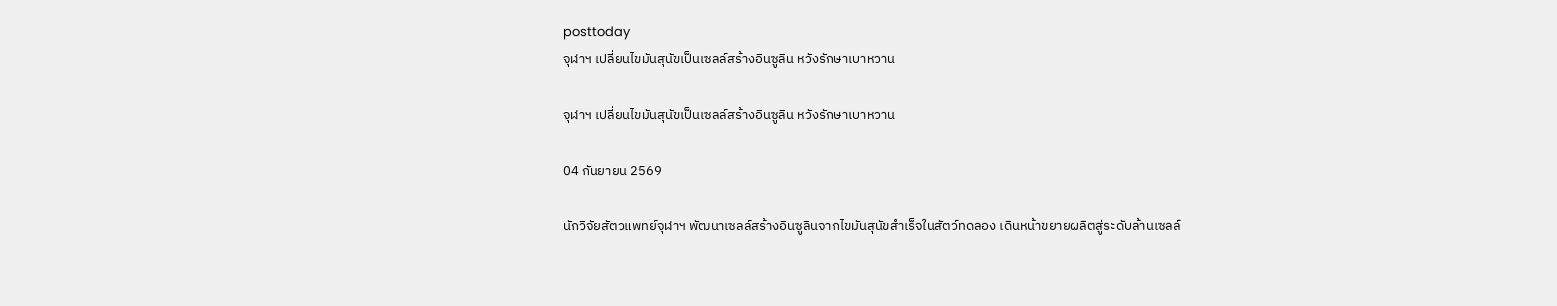posttoday
จุฬาฯ เปลี่ยนไขมันสุนัขเป็นเซลล์สร้างอินซูลิน หวังรักษาเบาหวาน

จุฬาฯ เปลี่ยนไขมันสุนัขเป็นเซลล์สร้างอินซูลิน หวังรักษาเบาหวาน

04 กันยายน 2569

นักวิจัยสัตวแพทย์จุฬาฯ พัฒนาเซลล์สร้างอินซูลินจากไขมันสุนัขสำเร็จในสัตว์ทดลอง เดินหน้าขยายผลิตสู่ระดับล้านเซลล์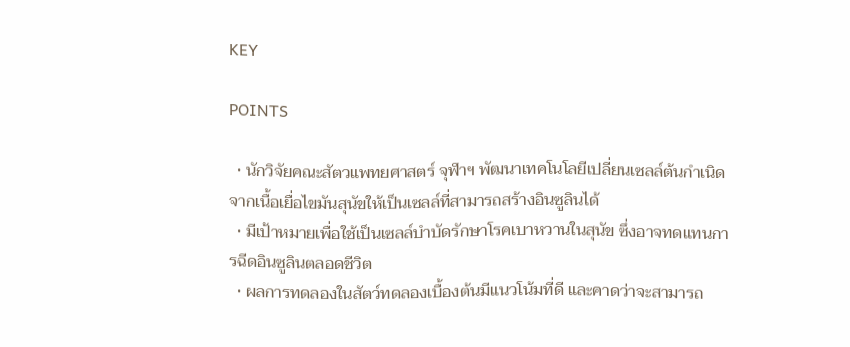KEY

POINTS

  • นักวิจัยคณะสัตวแพทยศาสตร์ จุฬาฯ พัฒนาเทคโนโลยีเปลี่ยนเซลล์ต้นกำเนิดจากเนื้อเยื่อไขมันสุนัขให้เป็นเซลล์ที่สามารถสร้างอินซูลินได้
  • มีเป้าหมายเพื่อใช้เป็นเซลล์บำบัดรักษาโรคเบาหวานในสุนัข ซึ่งอาจทดแทนการฉีดอินซูลินตลอดชีวิต
  • ผลการทดลองในสัตว์ทดลองเบื้องต้นมีแนวโน้มที่ดี และคาดว่าจะสามารถ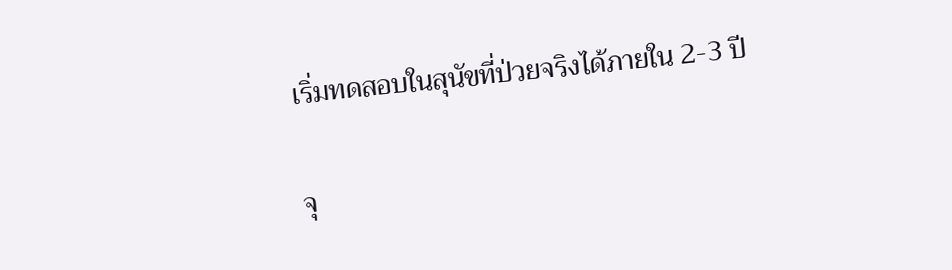เริ่มทดสอบในสุนัขที่ป่วยจริงได้ภายใน 2-3 ปี

จุ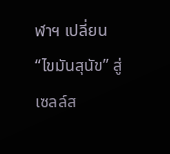ฬาฯ เปลี่ยน “ไขมันสุนัข” สู่เซลล์ส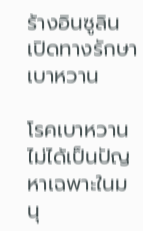ร้างอินซูลิน เปิดทางรักษาเบาหวาน

โรคเบาหวานไม่ได้เป็นปัญหาเฉพาะในมนุ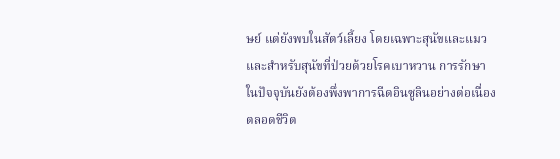ษย์ แต่ยังพบในสัตว์เลี้ยง โดยเฉพาะสุนัขและแมว และสำหรับสุนัขที่ป่วยด้วยโรคเบาหวาน การรักษาในปัจจุบันยังต้องพึ่งพาการฉีดอินซูลินอย่างต่อเนื่องตลอดชีวิต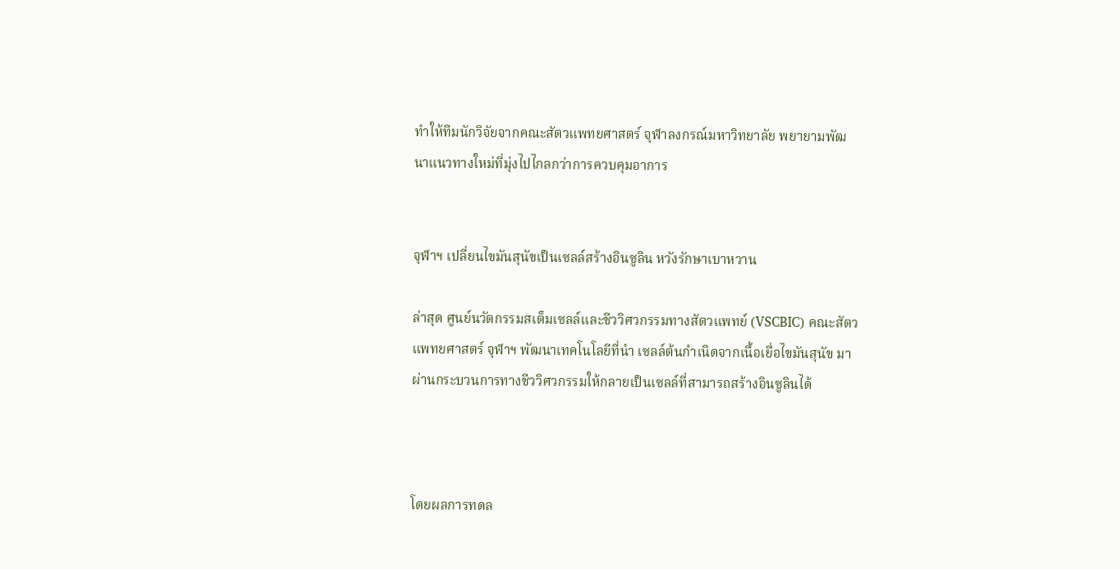ทำให้ทีมนักวิจัยจากคณะสัตวแพทยศาสตร์ จุฬาลงกรณ์มหาวิทยาลัย พยายามพัฒนาแนวทางใหม่ที่มุ่งไปไกลกว่าการควบคุมอาการ


จุฬาฯ เปลี่ยนไขมันสุนัขเป็นเซลล์สร้างอินซูลิน หวังรักษาเบาหวาน

ล่าสุด ศูนย์นวัตกรรมสเต็มเซลล์และชีววิศวกรรมทางสัตวแพทย์ (VSCBIC) คณะสัตวแพทยศาสตร์ จุฬาฯ พัฒนาเทคโนโลยีที่นำ เซลล์ต้นกำเนิดจากเนื้อเยื่อไขมันสุนัข มาผ่านกระบวนการทางชีววิศวกรรมให้กลายเป็นเซลล์ที่สามารถสร้างอินซูลินได้



โดยผลการทดล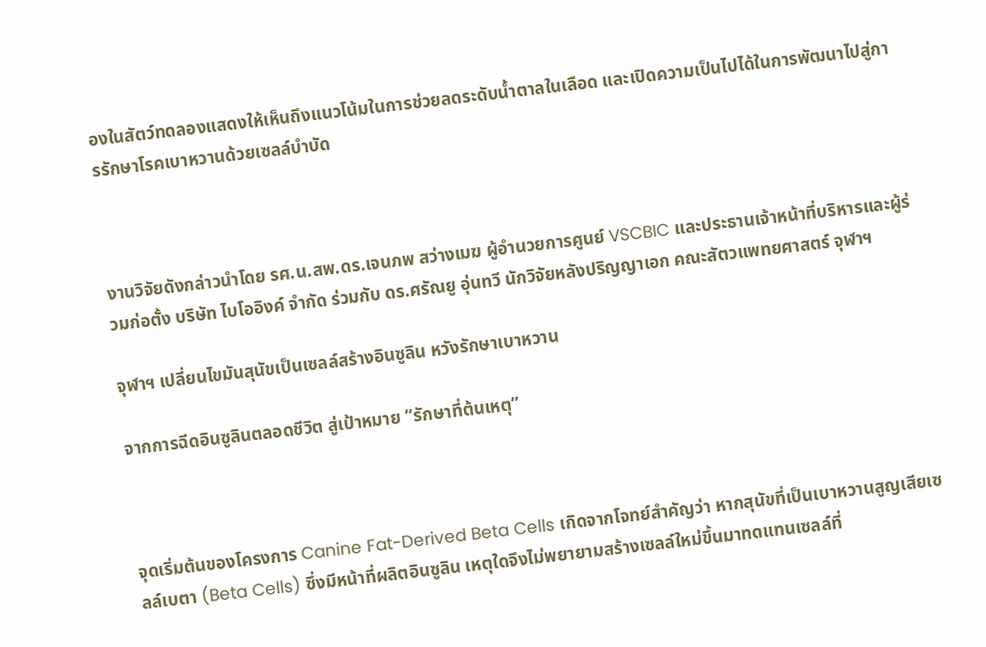องในสัตว์ทดลองแสดงให้เห็นถึงแนวโน้มในการช่วยลดระดับน้ำตาลในเลือด และเปิดความเป็นไปได้ในการพัฒนาไปสู่การรักษาโรคเบาหวานด้วยเซลล์บำบัด



งานวิจัยดังกล่าวนำโดย รศ.น.สพ.ดร.เจนภพ สว่างเมฆ ผู้อำนวยการศูนย์ VSCBIC และประธานเจ้าหน้าที่บริหารและผู้ร่วมก่อตั้ง บริษัท ไบโออิงค์ จำกัด ร่วมกับ ดร.ศรัณยู อุ่นทวี นักวิจัยหลังปริญญาเอก คณะสัตวแพทยศาสตร์ จุฬาฯ

จุฬาฯ เปลี่ยนไขมันสุนัขเป็นเซลล์สร้างอินซูลิน หวังรักษาเบาหวาน

จากการฉีดอินซูลินตลอดชีวิต สู่เป้าหมาย “รักษาที่ต้นเหตุ”



จุดเริ่มต้นของโครงการ Canine Fat-Derived Beta Cells เกิดจากโจทย์สำคัญว่า หากสุนัขที่เป็นเบาหวานสูญเสียเซลล์เบตา (Beta Cells) ซึ่งมีหน้าที่ผลิตอินซูลิน เหตุใดจึงไม่พยายามสร้างเซลล์ใหม่ขึ้นมาทดแทนเซลล์ที่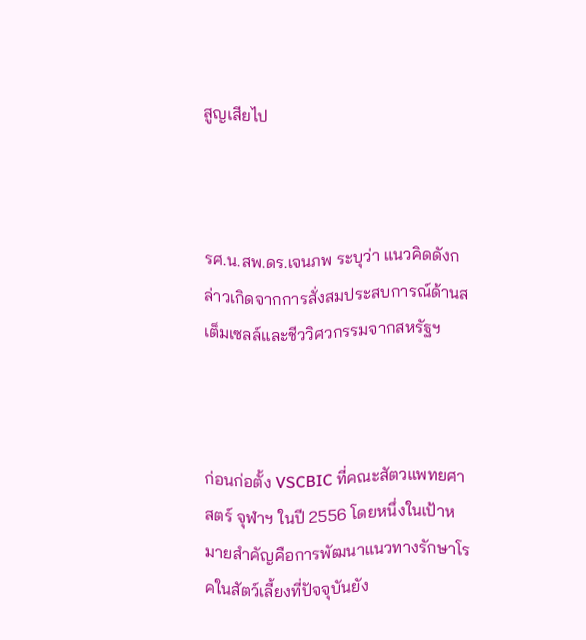สูญเสียไป



รศ.น.สพ.ดร.เจนภพ ระบุว่า แนวคิดดังกล่าวเกิดจากการสั่งสมประสบการณ์ด้านสเต็มเซลล์และชีววิศวกรรมจากสหรัฐฯ



ก่อนก่อตั้ง VSCBIC ที่คณะสัตวแพทยศาสตร์ จุฬาฯ ในปี 2556 โดยหนึ่งในเป้าหมายสำคัญคือการพัฒนาแนวทางรักษาโรคในสัตว์เลี้ยงที่ปัจจุบันยัง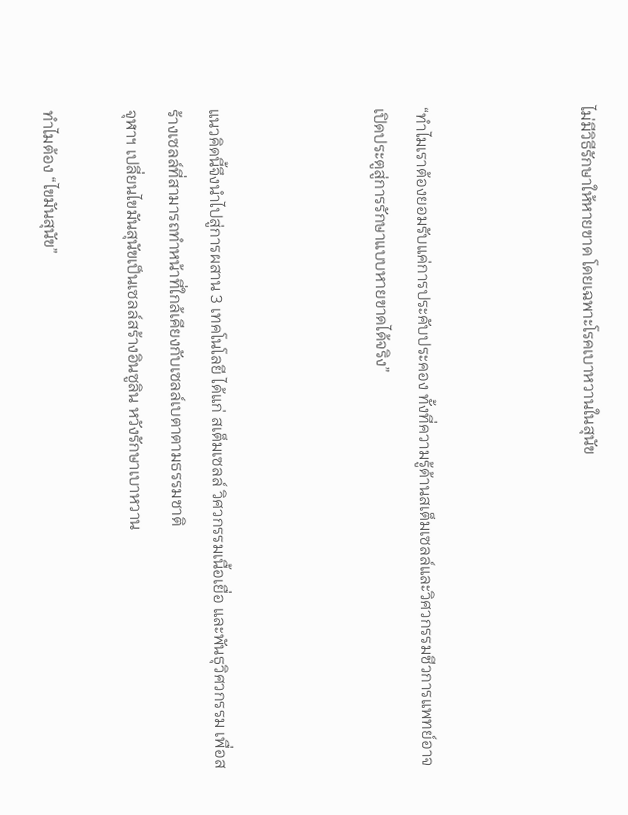ไม่มีวิธีรักษาให้หายขาด โดยเฉพาะโรคเบาหวานในสุนัข



“ทำไมเราต้องยอมรับแค่การประคับประคอง ทั้งที่ความรู้ด้านสเต็มเซลล์และวิศวกรรมชีวการแพทย์อาจเปิดประตูสู่การรักษาแบบหายขาดได้จริง”



แนวคิดนี้จึงนำไปสู่การผสาน 3 เทคโนโลยี ได้แก่ สเต็มเซลล์ วิศวกรรมเนื้อเยื่อ และพันธุวิศวกรรม เพื่อสร้างเซลล์ที่สามารถทำหน้าที่ใกล้เคียงกับเซลล์เบตาตามธรรมชาติ
จุฬาฯ เปลี่ยนไขมันสุนัขเป็นเซลล์สร้างอินซูลิน หวังรักษาเบาหวาน

ทำไมต้อง “ไขมันสุนัข”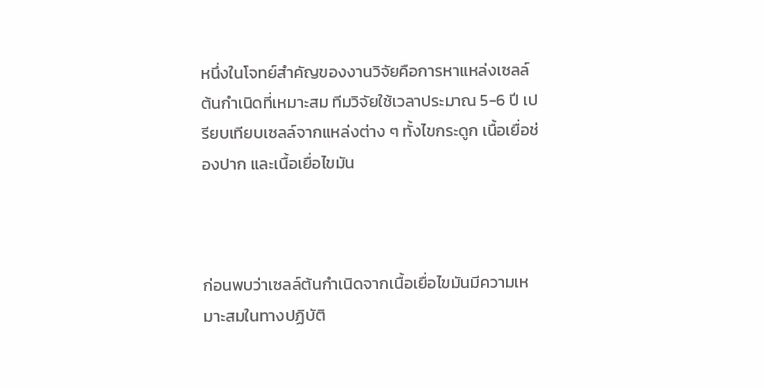หนึ่งในโจทย์สำคัญของงานวิจัยคือการหาแหล่งเซลล์ต้นกำเนิดที่เหมาะสม ทีมวิจัยใช้เวลาประมาณ 5-6 ปี เปรียบเทียบเซลล์จากแหล่งต่าง ๆ ทั้งไขกระดูก เนื้อเยื่อช่องปาก และเนื้อเยื่อไขมัน



ก่อนพบว่าเซลล์ต้นกำเนิดจากเนื้อเยื่อไขมันมีความเหมาะสมในทางปฏิบัติ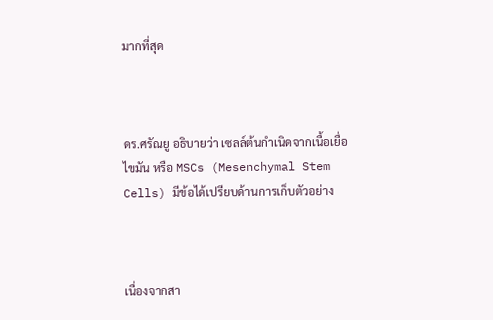มากที่สุด



ดร.ศรัณยู อธิบายว่า เซลล์ต้นกำเนิดจากเนื้อเยื่อไขมัน หรือ MSCs (Mesenchymal Stem Cells) มีข้อได้เปรียบด้านการเก็บตัวอย่าง



เนื่องจากสา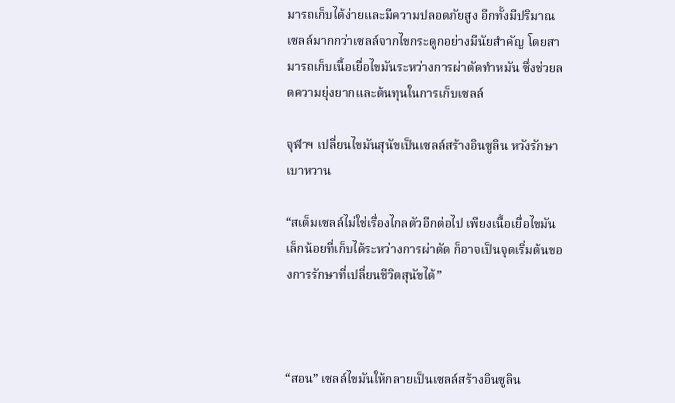มารถเก็บได้ง่ายและมีความปลอดภัยสูง อีกทั้งมีปริมาณเซลล์มากกว่าเซลล์จากไขกระดูกอย่างมีนัยสำคัญ โดยสามารถเก็บเนื้อเยื่อไขมันระหว่างการผ่าตัดทำหมัน ซึ่งช่วยลดความยุ่งยากและต้นทุนในการเก็บเซลล์

จุฬาฯ เปลี่ยนไขมันสุนัขเป็นเซลล์สร้างอินซูลิน หวังรักษาเบาหวาน

“สเต็มเซลล์ไม่ใช่เรื่องไกลตัวอีกต่อไป เพียงเนื้อเยื่อไขมันเล็กน้อยที่เก็บได้ระหว่างการผ่าตัด ก็อาจเป็นจุดเริ่มต้นของการรักษาที่เปลี่ยนชีวิตสุนัขได้”



“สอน” เซลล์ไขมันให้กลายเป็นเซลล์สร้างอินซูลิน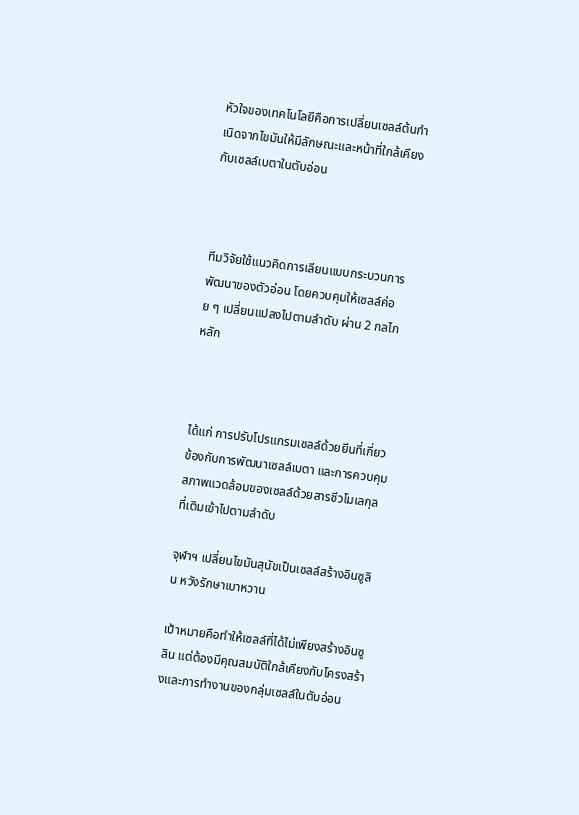หัวใจของเทคโนโลยีคือการเปลี่ยนเซลล์ต้นกำเนิดจากไขมันให้มีลักษณะและหน้าที่ใกล้เคียงกับเซลล์เบตาในตับอ่อน



ทีมวิจัยใช้แนวคิดการเลียนแบบกระบวนการพัฒนาของตัวอ่อน โดยควบคุมให้เซลล์ค่อย ๆ เปลี่ยนแปลงไปตามลำดับ ผ่าน 2 กลไกหลัก



ได้แก่ การปรับโปรแกรมเซลล์ด้วยยีนที่เกี่ยวข้องกับการพัฒนาเซลล์เบตา และการควบคุมสภาพแวดล้อมของเซลล์ด้วยสารชีวโมเลกุลที่เติมเข้าไปตามลำดับ

จุฬาฯ เปลี่ยนไขมันสุนัขเป็นเซลล์สร้างอินซูลิน หวังรักษาเบาหวาน

เป้าหมายคือทำให้เซลล์ที่ได้ไม่เพียงสร้างอินซูลิน แต่ต้องมีคุณสมบัติใกล้เคียงกับโครงสร้างและการทำงานของกลุ่มเซลล์ในตับอ่อน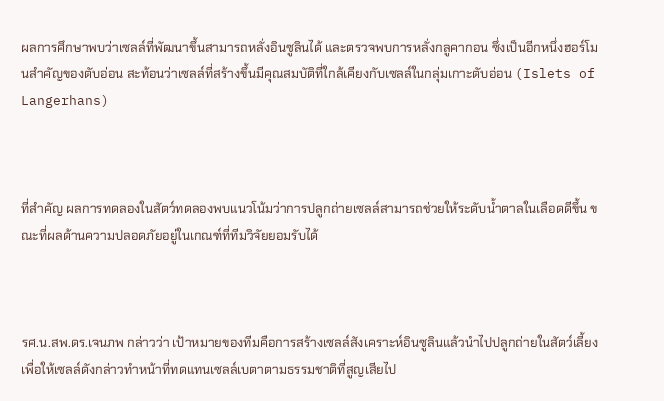ผลการศึกษาพบว่าเซลล์ที่พัฒนาขึ้นสามารถหลั่งอินซูลินได้ และตรวจพบการหลั่งกลูคากอน ซึ่งเป็นอีกหนึ่งฮอร์โมนสำคัญของตับอ่อน สะท้อนว่าเซลล์ที่สร้างขึ้นมีคุณสมบัติที่ใกล้เคียงกับเซลล์ในกลุ่มเกาะตับอ่อน (Islets of Langerhans)



ที่สำคัญ ผลการทดลองในสัตว์ทดลองพบแนวโน้มว่าการปลูกถ่ายเซลล์สามารถช่วยให้ระดับน้ำตาลในเลือดดีขึ้น ขณะที่ผลด้านความปลอดภัยอยู่ในเกณฑ์ที่ทีมวิจัยยอมรับได้



รศ.น.สพ.ดร.เจนภพ กล่าวว่า เป้าหมายของทีมคือการสร้างเซลล์สังเคราะห์อินซูลินแล้วนำไปปลูกถ่ายในสัตว์เลี้ยง เพื่อให้เซลล์ดังกล่าวทำหน้าที่ทดแทนเซลล์เบตาตามธรรมชาติที่สูญเสียไป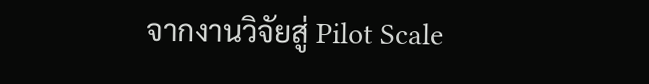จากงานวิจัยสู่ Pilot Scale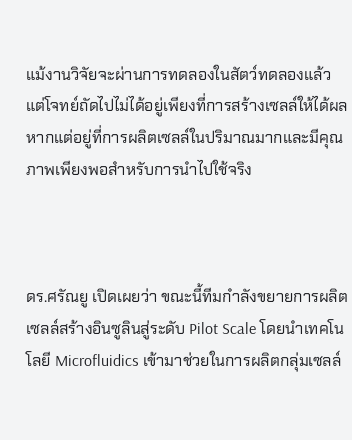แม้งานวิจัยจะผ่านการทดลองในสัตว์ทดลองแล้ว แต่โจทย์ถัดไปไม่ได้อยู่เพียงที่การสร้างเซลล์ให้ได้ผล หากแต่อยู่ที่การผลิตเซลล์ในปริมาณมากและมีคุณภาพเพียงพอสำหรับการนำไปใช้จริง



ดร.ศรัณยู เปิดเผยว่า ขณะนี้ทีมกำลังขยายการผลิตเซลล์สร้างอินซูลินสู่ระดับ Pilot Scale โดยนำเทคโนโลยี Microfluidics เข้ามาช่วยในการผลิตกลุ่มเซลล์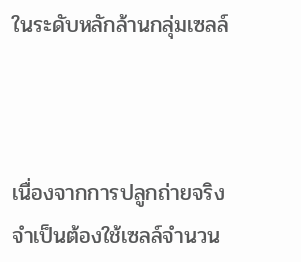ในระดับหลักล้านกลุ่มเซลล์



เนื่องจากการปลูกถ่ายจริงจำเป็นต้องใช้เซลล์จำนวน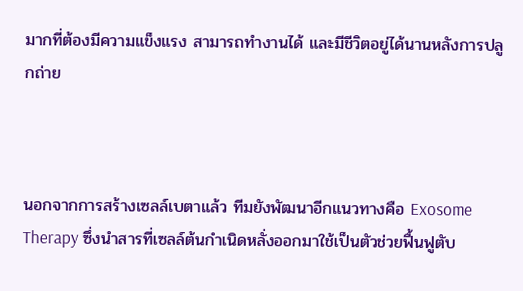มากที่ต้องมีความแข็งแรง สามารถทำงานได้ และมีชีวิตอยู่ได้นานหลังการปลูกถ่าย



นอกจากการสร้างเซลล์เบตาแล้ว ทีมยังพัฒนาอีกแนวทางคือ Exosome Therapy ซึ่งนำสารที่เซลล์ต้นกำเนิดหลั่งออกมาใช้เป็นตัวช่วยฟื้นฟูตับ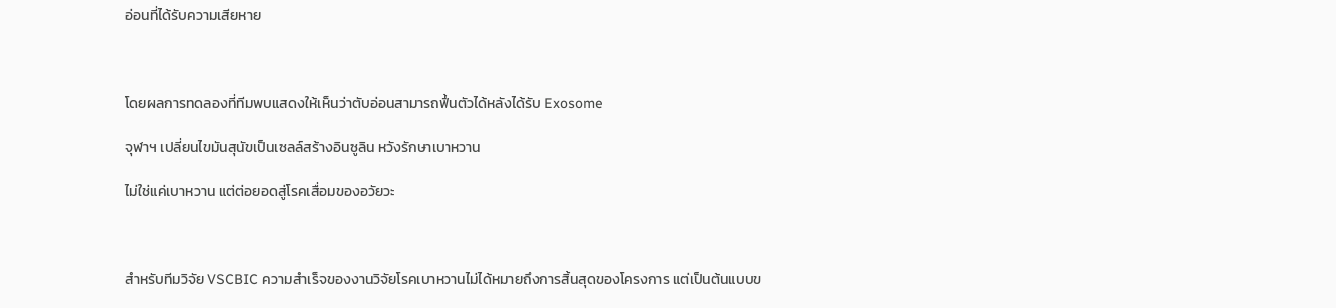อ่อนที่ได้รับความเสียหาย



โดยผลการทดลองที่ทีมพบแสดงให้เห็นว่าตับอ่อนสามารถฟื้นตัวได้หลังได้รับ Exosome

จุฬาฯ เปลี่ยนไขมันสุนัขเป็นเซลล์สร้างอินซูลิน หวังรักษาเบาหวาน

ไม่ใช่แค่เบาหวาน แต่ต่อยอดสู่โรคเสื่อมของอวัยวะ



สำหรับทีมวิจัย VSCBIC ความสำเร็จของงานวิจัยโรคเบาหวานไม่ได้หมายถึงการสิ้นสุดของโครงการ แต่เป็นต้นแบบข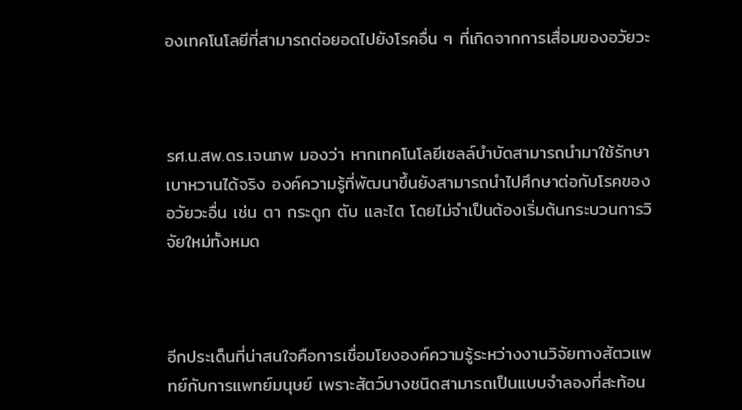องเทคโนโลยีที่สามารถต่อยอดไปยังโรคอื่น ๆ ที่เกิดจากการเสื่อมของอวัยวะ



รศ.น.สพ.ดร.เจนภพ มองว่า หากเทคโนโลยีเซลล์บำบัดสามารถนำมาใช้รักษาเบาหวานได้จริง องค์ความรู้ที่พัฒนาขึ้นยังสามารถนำไปศึกษาต่อกับโรคของอวัยวะอื่น เช่น ตา กระดูก ตับ และไต โดยไม่จำเป็นต้องเริ่มต้นกระบวนการวิจัยใหม่ทั้งหมด



อีกประเด็นที่น่าสนใจคือการเชื่อมโยงองค์ความรู้ระหว่างงานวิจัยทางสัตวแพทย์กับการแพทย์มนุษย์ เพราะสัตว์บางชนิดสามารถเป็นแบบจำลองที่สะท้อน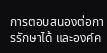การตอบสนองต่อการรักษาได้ และองค์ค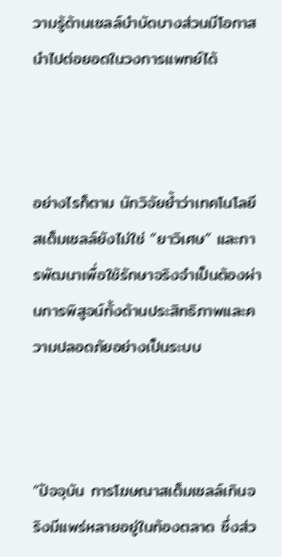วามรู้ด้านเซลล์บำบัดบางส่วนมีโอกาสนำไปต่อยอดในวงการแพทย์ได้



อย่างไรก็ตาม นักวิจัยย้ำว่าเทคโนโลยีสเต็มเซลล์ยังไม่ใช่ “ยาวิเศษ” และการพัฒนาเพื่อใช้รักษาจริงจำเป็นต้องผ่านการพิสูจน์ทั้งด้านประสิทธิภาพและความปลอดภัยอย่างเป็นระบบ



“ปัจจุบัน การโฆษณาสเต็มเซลล์เกินจริงมีแพร่หลายอยู่ในท้องตลาด ซึ่งส่ว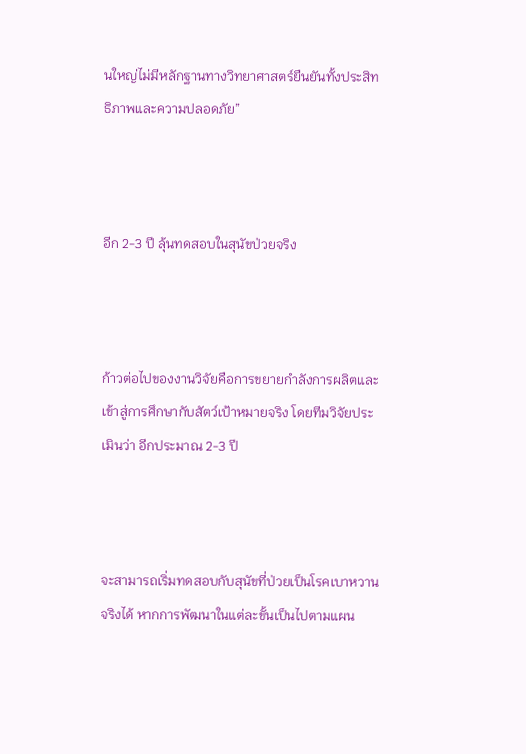นใหญ่ไม่มีหลักฐานทางวิทยาศาสตร์ยืนยันทั้งประสิทธิภาพและความปลอดภัย”



อีก 2-3 ปี ลุ้นทดสอบในสุนัขป่วยจริง



ก้าวต่อไปของงานวิจัยคือการขยายกำลังการผลิตและเข้าสู่การศึกษากับสัตว์เป้าหมายจริง โดยทีมวิจัยประเมินว่า อีกประมาณ 2-3 ปี



จะสามารถเริ่มทดสอบกับสุนัขที่ป่วยเป็นโรคเบาหวานจริงได้ หากการพัฒนาในแต่ละขั้นเป็นไปตามแผน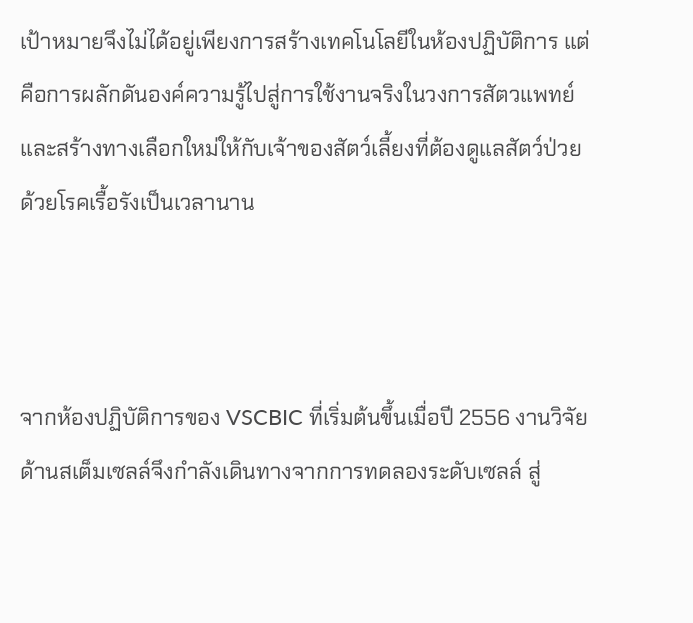เป้าหมายจึงไม่ได้อยู่เพียงการสร้างเทคโนโลยีในห้องปฏิบัติการ แต่คือการผลักดันองค์ความรู้ไปสู่การใช้งานจริงในวงการสัตวแพทย์ และสร้างทางเลือกใหม่ให้กับเจ้าของสัตว์เลี้ยงที่ต้องดูแลสัตว์ป่วยด้วยโรคเรื้อรังเป็นเวลานาน



จากห้องปฏิบัติการของ VSCBIC ที่เริ่มต้นขึ้นเมื่อปี 2556 งานวิจัยด้านสเต็มเซลล์จึงกำลังเดินทางจากการทดลองระดับเซลล์ สู่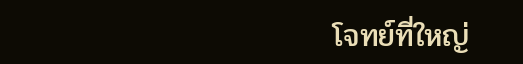โจทย์ที่ใหญ่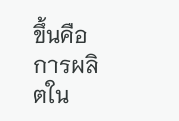ขึ้นคือการผลิตใน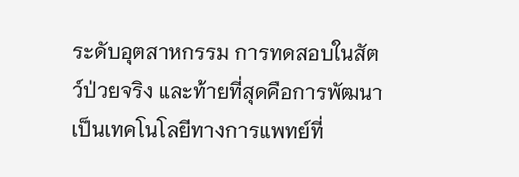ระดับอุตสาหกรรม การทดสอบในสัตว์ป่วยจริง และท้ายที่สุดคือการพัฒนาเป็นเทคโนโลยีทางการแพทย์ที่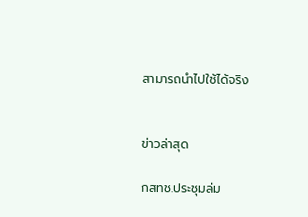สามารถนำไปใช้ได้จริง


ข่าวล่าสุด

กสทช.ประชุมล่ม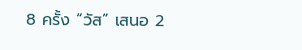8 ครั้ง “วัส” เสนอ 2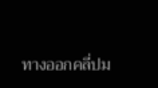ทางออกคลี่ปม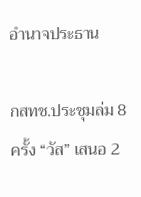อำนาจประธาน

กสทช.ประชุมล่ม 8 ครั้ง “วัส” เสนอ 2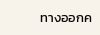ทางออกค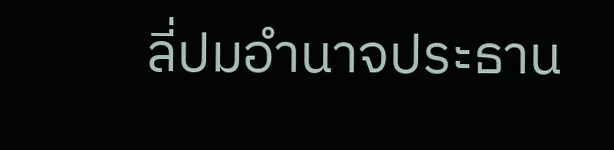ลี่ปมอำนาจประธาน